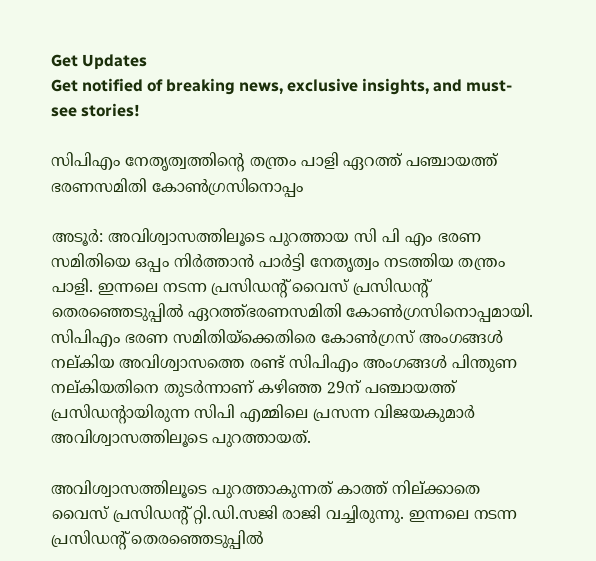Get Updates
Get notified of breaking news, exclusive insights, and must-see stories!

സിപിഎം നേതൃത്വത്തിന്റെ തന്ത്രം പാളി ഏറത്ത് പഞ്ചായത്ത് ഭരണസമിതി കോണ്‍ഗ്രസിനൊപ്പം

അടൂര്‍: അവിശ്വാസത്തിലൂടെ പുറത്തായ സി പി എം ഭരണ സമിതിയെ ഒപ്പം നിര്‍ത്താന്‍ പാര്‍ട്ടി നേതൃത്വം നടത്തിയ തന്ത്രം പാളി. ഇന്നലെ നടന്ന പ്രസിഡന്റ് വൈസ് പ്രസിഡന്റ് തെരഞ്ഞെടുപ്പില്‍ ഏറത്ത്ഭരണസമിതി കോണ്‍ഗ്രസിനൊപ്പമായി. സിപിഎം ഭരണ സമിതിയ്‌ക്കെതിരെ കോണ്‍ഗ്രസ് അംഗങ്ങള്‍ നല്കിയ അവിശ്വാസത്തെ രണ്ട് സിപിഎം അംഗങ്ങള്‍ പിന്തുണ നല്കിയതിനെ തുടര്‍ന്നാണ് കഴിഞ്ഞ 29ന് പഞ്ചായത്ത് പ്രസിഡന്റായിരുന്ന സിപി എമ്മിലെ പ്രസന്ന വിജയകുമാര്‍ അവിശ്വാസത്തിലൂടെ പുറത്തായത്.

അവിശ്വാസത്തിലൂടെ പുറത്താകുന്നത് കാത്ത് നില്ക്കാതെ വൈസ് പ്രസിഡന്റ് റ്റി.ഡി.സജി രാജി വച്ചിരുന്നു. ഇന്നലെ നടന്ന പ്രസിഡന്റ് തെരഞ്ഞെടുപ്പില്‍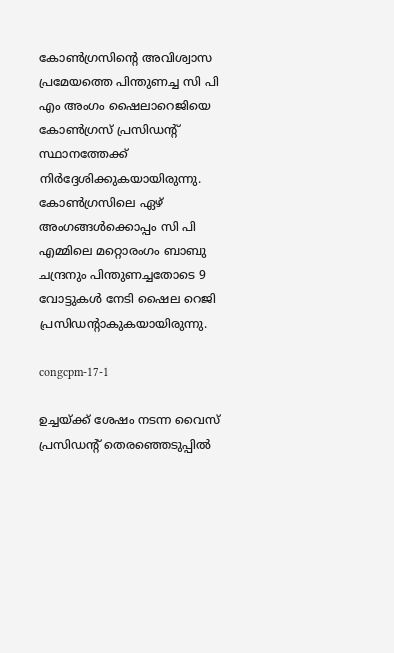കോണ്‍ഗ്രസിന്റെ അവിശ്വാസ പ്രമേയത്തെ പിന്തുണച്ച സി പി എം അംഗം ഷൈലാറെജിയെ കോണ്‍ഗ്രസ് പ്രസിഡന്റ് സ്ഥാനത്തേക്ക് നിര്‍ദ്ദേശിക്കുകയായിരുന്നു. കോണ്‍ഗ്രസിലെ ഏഴ് അംഗങ്ങള്‍ക്കൊപ്പം സി പി എമ്മിലെ മറ്റൊരംഗം ബാബു ചന്ദ്രനും പിന്തുണച്ചതോടെ 9 വോട്ടുകള്‍ നേടി ഷൈല റെജി പ്രസിഡന്റാകുകയായിരുന്നു.

congcpm-17-1

ഉച്ചയ്ക്ക് ശേഷം നടന്ന വൈസ് പ്രസിഡന്റ് തെരഞ്ഞെടുപ്പില്‍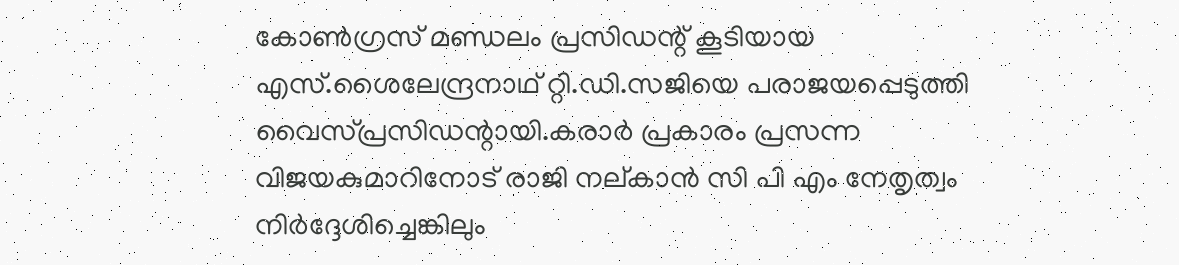കോണ്‍ഗ്രസ് മണ്ഡലം പ്രസിഡന്റ് കൂടിയായ എസ്.ശൈലേന്ദ്രനാഥ് റ്റി.ഡി.സജിയെ പരാജയപ്പെടുത്തി വൈസ്പ്രസിഡന്റായി.കരാര്‍ പ്രകാരം പ്രസന്ന വിജയകുമാറിനോട് രാജി നല്കാന്‍ സി പി എം നേതൃത്വം നിര്‍ദ്ദേശിച്ചെങ്കിലും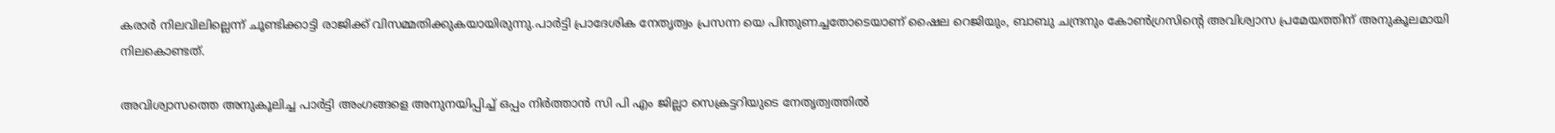കരാര്‍ നിലവിലില്ലെന്ന് ചൂണ്ടിക്കാട്ടി രാജിക്ക് വിസമ്മതിക്കുകയായിരുന്നു.പാര്‍ട്ടി പ്രാദേശിക നേതൃത്വം പ്രസന്ന യെ പിന്തുണച്ചതോടെയാണ് ഷൈല റെജിയും, ബാബു ചന്ദ്രനും കോണ്‍ഗ്രസിന്റെ അവിശ്വാസ പ്രമേയത്തിന് അനുകൂലമായി നിലകൊണ്ടത്.

അവിശ്വാസത്തെ അനുകൂലിച്ച പാര്‍ട്ടി അംഗങ്ങളെ അനുനയിപ്പിച്ച് ഒപ്പം നിര്‍ത്താന്‍ സി പി എം ജില്ലാ സെക്രട്ടറിയുടെ നേതൃത്വത്തില്‍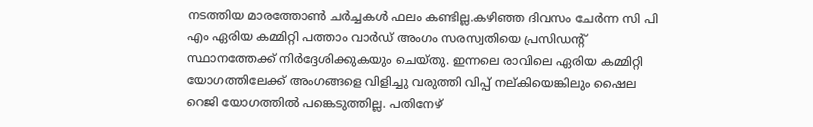നടത്തിയ മാരത്തോണ്‍ ചര്‍ച്ചകള്‍ ഫലം കണ്ടില്ല.കഴിഞ്ഞ ദിവസം ചേര്‍ന്ന സി പി എം ഏരിയ കമ്മിറ്റി പത്താം വാര്‍ഡ് അംഗം സരസ്വതിയെ പ്രസിഡന്റ് സ്ഥാനത്തേക്ക് നിര്‍ദ്ദേശിക്കുകയും ചെയ്തു. ഇന്നലെ രാവിലെ ഏരിയ കമ്മിറ്റി യോഗത്തിലേക്ക് അംഗങ്ങളെ വിളിച്ചു വരുത്തി വിപ്പ് നല്കിയെങ്കിലും ഷൈല റെജി യോഗത്തില്‍ പങ്കെടുത്തില്ല. പതിനേഴ്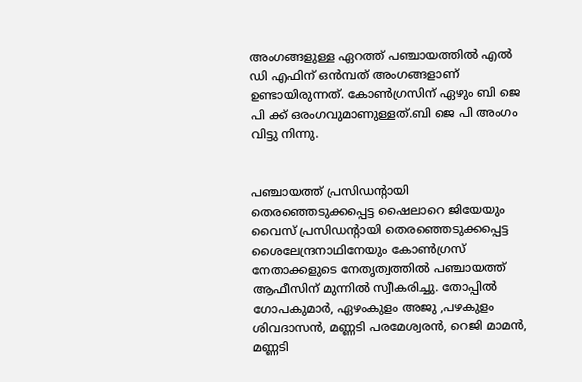അംഗങ്ങളുള്ള ഏറത്ത് പഞ്ചായത്തില്‍ എല്‍ ഡി എഫിന് ഒന്‍മ്പത് അംഗങ്ങളാണ് ഉണ്ടായിരുന്നത്. കോണ്‍ഗ്രസിന് ഏഴും ബി ജെ പി ക്ക് ഒരംഗവുമാണുള്ളത്.ബി ജെ പി അംഗം വിട്ടു നിന്നു.


പഞ്ചായത്ത് പ്രസിഡന്റായി തെരഞ്ഞെടുക്കപ്പെട്ട ഷൈലാറെ ജിയേയും വൈസ് പ്രസിഡന്റായി തെരഞ്ഞെടുക്കപ്പെട്ട ശൈലേന്ദ്രനാഥിനേയും കോണ്‍ഗ്രസ് നേതാക്കളുടെ നേതൃത്വത്തില്‍ പഞ്ചായത്ത് ആഫീസിന് മുന്നില്‍ സ്വീകരിച്ചു. തോപ്പില്‍ ഗോപകുമാര്‍, ഏഴംകുളം അജു ,പഴകുളം ശിവദാസന്‍, മണ്ണടി പരമേശ്വരന്‍, റെജി മാമന്‍, മണ്ണടി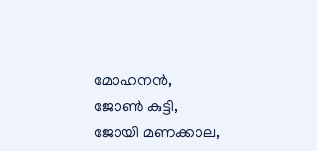മോഹനന്‍, ജോണ്‍ കുട്ടി, ജോയി മണക്കാല,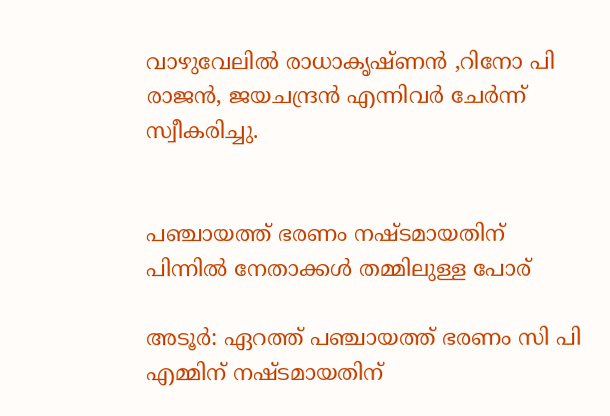വാഴുവേലില്‍ രാധാകൃഷ്ണന്‍ ,റിനോ പി രാജന്‍, ജയചന്ദ്രന്‍ എന്നിവര്‍ ചേര്‍ന്ന് സ്വീകരിച്ചു.


പഞ്ചായത്ത് ഭരണം നഷ്ടമായതിന് പിന്നില്‍ നേതാക്കള്‍ തമ്മിലുള്ള പോര്

അടൂര്‍: ഏറത്ത് പഞ്ചായത്ത് ഭരണം സി പി എമ്മിന് നഷ്ടമായതിന്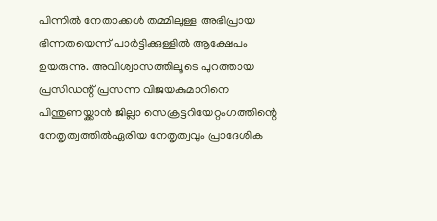പിന്നില്‍ നേതാക്കള്‍ തമ്മിലുള്ള അഭിപ്രായ ഭിന്നതയെന്ന് പാര്‍ട്ടിക്കുള്ളില്‍ ആക്ഷേപം ഉയരുന്നു. അവിശ്വാസത്തിലൂടെ പുറത്തായ പ്രസിഡന്റ് പ്രസന്ന വിജയകുമാറിനെ പിന്തുണയ്ക്കാന്‍ ജില്ലാ സെക്രട്ടറിയേറ്റംഗത്തിന്റെ നേതൃത്വത്തില്‍ഏരിയ നേതൃത്വവും പ്രാദേശിക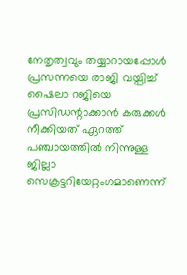നേതൃത്വവും തയ്യാറായപ്പോള്‍ പ്രസന്നയെ രാജി വയ്പിച്ച് ഷൈലാ റജിയെ പ്രസിഡന്റാക്കാന്‍ കരുക്കള്‍ നീക്കിയത് ഏറത്ത് പഞ്ചായത്തില്‍ നിന്നുള്ള ജില്ലാ സെക്രട്ടറിയേറ്റംഗമാണെന്ന്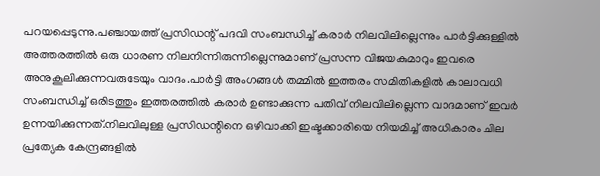പറയപ്പെടുന്നു.പഞ്ചായത്ത് പ്രസിഡന്റ് പദവി സംബന്ധിച്ച് കരാര്‍ നിലവിലില്ലെന്നും പാര്‍ട്ടിക്കുള്ളില്‍ അത്തരത്തില്‍ ഒരു ധാരണ നിലനിന്നിരുന്നില്ലെന്നുമാണ് പ്രസന്ന വിജയകുമാറും ഇവരെ അനുകൂലിക്കുന്നവരുടേയും വാദം.പാര്‍ട്ടി അംഗങ്ങള്‍ തമ്മില്‍ ഇത്തരം സമിതികളില്‍ കാലാവധി സംബന്ധിച്ച് ഒരിടത്തും ഇത്തരത്തില്‍ കരാര്‍ ഉണ്ടാക്കുന്ന പതിവ് നിലവിലില്ലെന്ന വാദമാണ് ഇവര്‍ ഉന്നയിക്കുന്നത്.നിലവിലുള്ള പ്രസിഡന്റിനെ ഒഴിവാക്കി ഇഷ്ടക്കാരിയെ നിയമിച്ച് അധികാരം ചില പ്രത്യേക കേന്ദ്രങ്ങളില്‍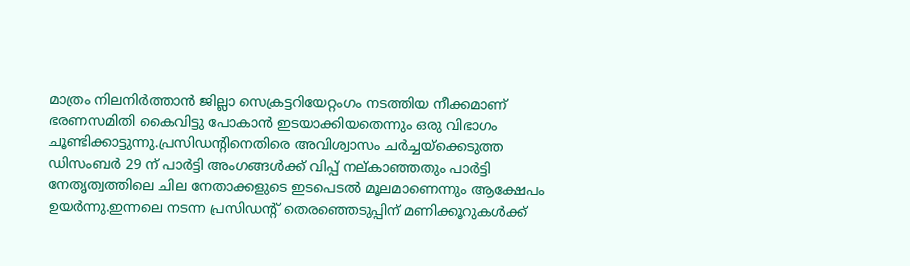മാത്രം നിലനിര്‍ത്താന്‍ ജില്ലാ സെക്രട്ടറിയേറ്റംഗം നടത്തിയ നീക്കമാണ് ഭരണസമിതി കൈവിട്ടു പോകാന്‍ ഇടയാക്കിയതെന്നും ഒരു വിഭാഗം ചൂണ്ടിക്കാട്ടുന്നു.പ്രസിഡന്റിനെതിരെ അവിശ്വാസം ചര്‍ച്ചയ്‌ക്കെടുത്ത ഡിസംബര്‍ 29 ന് പാര്‍ട്ടി അംഗങ്ങള്‍ക്ക് വിപ്പ് നല്കാഞ്ഞതും പാര്‍ട്ടി നേതൃത്വത്തിലെ ചില നേതാക്കളുടെ ഇടപെടല്‍ മൂലമാണെന്നും ആക്ഷേപം ഉയര്‍ന്നു.ഇന്നലെ നടന്ന പ്രസിഡന്റ് തെരഞ്ഞെടുപ്പിന് മണിക്കൂറുകള്‍ക്ക്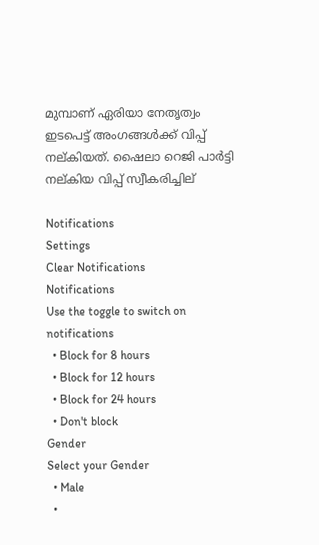മുമ്പാണ് ഏരിയാ നേതൃത്വം ഇടപെട്ട് അംഗങ്ങള്‍ക്ക് വിപ്പ് നല്കിയത്. ഷൈലാ റെജി പാര്‍ട്ടി നല്കിയ വിപ്പ് സ്വീകരിച്ചില്

Notifications
Settings
Clear Notifications
Notifications
Use the toggle to switch on notifications
  • Block for 8 hours
  • Block for 12 hours
  • Block for 24 hours
  • Don't block
Gender
Select your Gender
  • Male
  •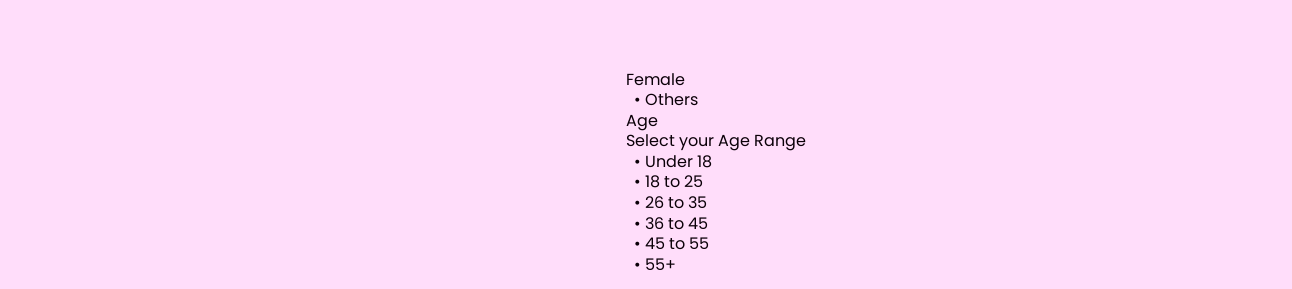Female
  • Others
Age
Select your Age Range
  • Under 18
  • 18 to 25
  • 26 to 35
  • 36 to 45
  • 45 to 55
  • 55+